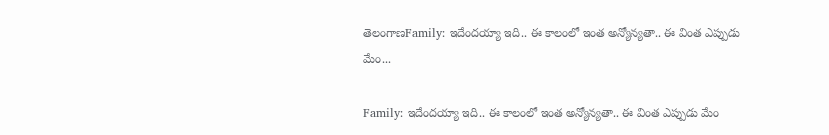తెలంగాణFamily: ఇదేందయ్యా ఇది.. ఈ కాలంలో ఇంత అన్యోన్యతా.. ఈ వింత ఎప్పుడు మేం...

Family: ఇదేందయ్యా ఇది.. ఈ కాలంలో ఇంత అన్యోన్యతా.. ఈ వింత ఎప్పుడు మేం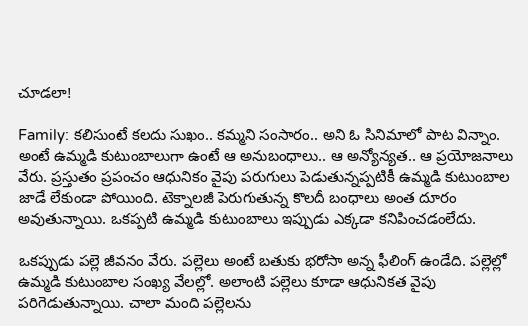చూడలా!

Family: కలిసుంటే కలదు సుఖం.. కమ్మని సంసారం.. అని ఓ సినిమాలో పాట విన్నాం. అంటే ఉమ్మడి కుటుంబాలుగా ఉంటే ఆ అనుబంధాలు.. ఆ అన్యోన్యత.. ఆ ప్రయోజనాలు వేరు. ప్రస్తుతం ప్రపంచం ఆధునికం వైపు పరుగులు పెడుతున్నప్పటికీ ఉమ్మడి కుటుంబాల జాడే లేకుండా పోయింది. టెక్నాలజీ పెరుగుతున్న కొలదీ బంధాలు అంత దూరం అవుతున్నాయి. ఒకప్పటి ఉమ్మడి కుటుంబాలు ఇప్పుడు ఎక్కడా కనిపించడంలేదు.

ఒకప్పుడు పల్లె జీవనం వేరు. పల్లెలు అంటే బతుకు భరోసా అన్న ఫీలింగ్ ఉండేది. పల్లెల్లో ఉమ్మడి కుటుంబాల సంఖ్య వేలల్లో. అలాంటి పల్లెలు కూడా ఆధునికత వైపు పరిగెడుతున్నాయి. చాలా మంది పల్లెలను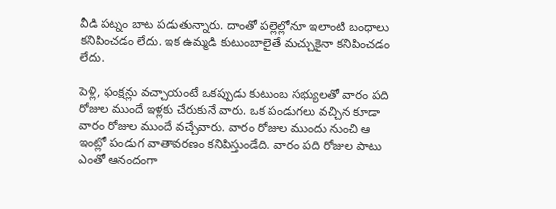వీడి పట్నం బాట పడుతున్నారు. దాంతో పల్లెల్లోనూ ఇలాంటి బంధాలు కనిపించడం లేదు. ఇక ఉమ్మడి కుటుంబాలైతే మచ్చుకైనా కనిపించడం లేదు.

పెళ్లి, ఫంక్షన్లు వచ్చాయంటే ఒకప్పుడు కుటుంబ సభ్యులతో వారం పది రోజుల ముందే ఇళ్లకు చేరుకునే వారు. ఒక పండుగలు వచ్చిన కూడా వారం రోజుల ముందే వచ్చేవారు. వారం రోజుల ముందు నుంచి ఆ ఇంట్లో పండుగ వాతావరణం కనిపిస్తుండేది. వారం పది రోజుల పాటు ఎంతో ఆనందంగా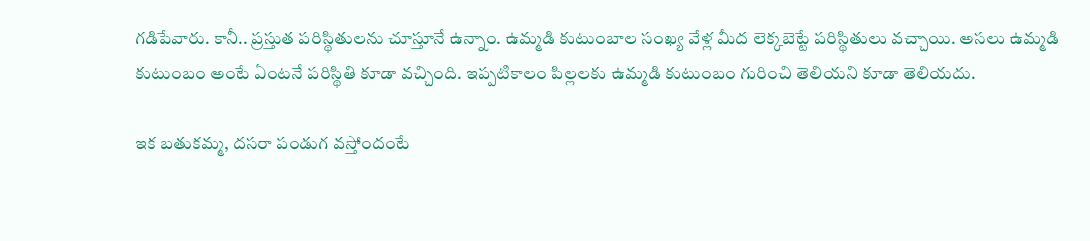గడిపేవారు. కానీ.. ప్రస్తుత పరిస్థితులను చూస్తూనే ఉన్నాం. ఉమ్మడి కుటుంబాల సంఖ్య వేళ్ల మీద లెక్కబెట్టే పరిస్థితులు వచ్చాయి. అసలు ఉమ్మడి కుటుంబం అంటే ఏంటనే పరిస్థితి కూడా వచ్చింది. ఇప్పటికాలం పిల్లలకు ఉమ్మడి కుటుంబం గురించి తెలియని కూడా తెలియదు.

ఇక బతుకమ్మ, దసరా పండుగ వస్తోందంటే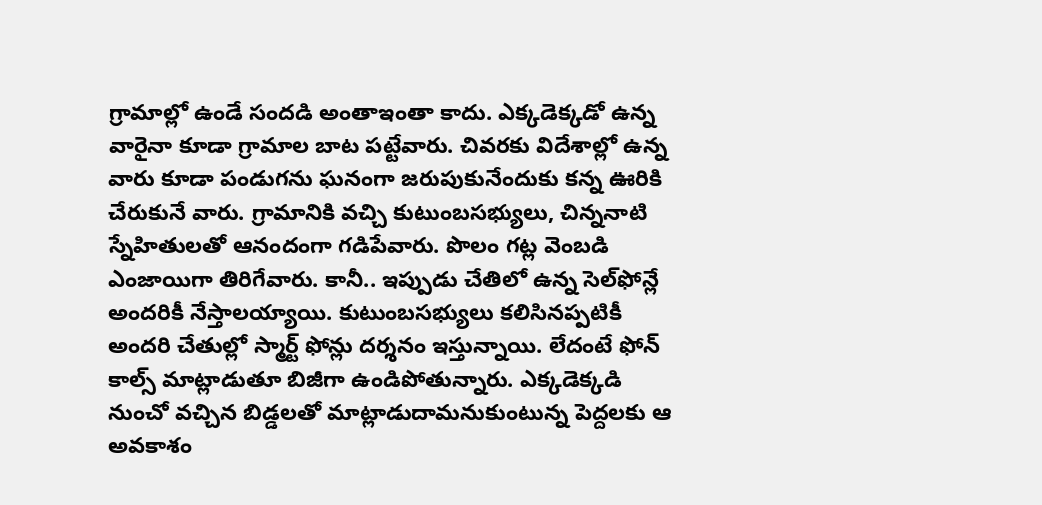గ్రామాల్లో ఉండే సందడి అంతాఇంతా కాదు. ఎక్కడెక్కడో ఉన్న వారైనా కూడా గ్రామాల బాట పట్టేవారు. చివరకు విదేశాల్లో ఉన్న వారు కూడా పండుగను ఘనంగా జరుపుకునేందుకు కన్న ఊరికి చేరుకునే వారు. గ్రామానికి వచ్చి కుటుంబసభ్యులు, చిన్ననాటి స్నేహితులతో ఆనందంగా గడిపేవారు. పొలం గట్ల వెంబడి ఎంజాయిగా తిరిగేవారు. కానీ.. ఇప్పుడు చేతిలో ఉన్న సెల్‌ఫోన్లే అందరికీ నేస్తాలయ్యాయి. కుటుంబసభ్యులు కలిసినప్పటికీ అందరి చేతుల్లో స్మార్ట్ ఫోన్లు దర్శనం ఇస్తున్నాయి. లేదంటే ఫోన్ కాల్స్ మాట్లాడుతూ బిజీగా ఉండిపోతున్నారు. ఎక్కడెక్కడి నుంచో వచ్చిన బిడ్డలతో మాట్లాడుదామనుకుంటున్న పెద్దలకు ఆ అవకాశం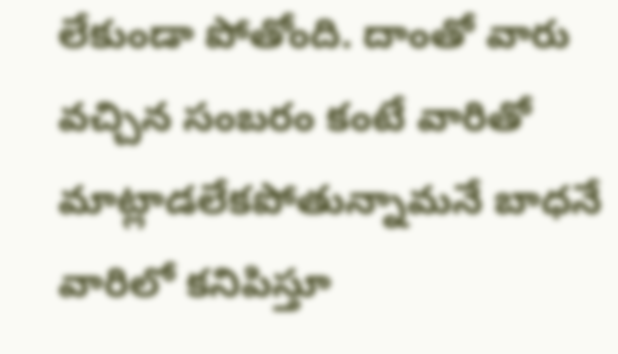లేకుండా పోతోంది. దాంతో వారు వచ్చిన సంబరం కంటే వారితో మాట్లాడలేకపోతున్నామనే బాధనే వారిలో కనిపిస్తూ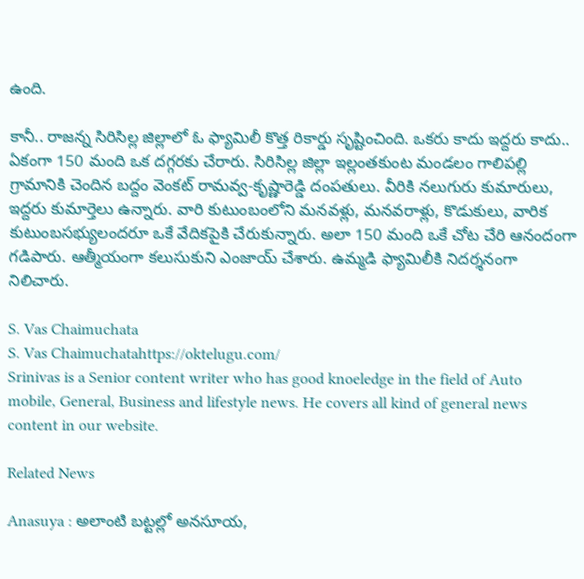ఉంది.

కానీ.. రాజన్న సిరిసిల్ల జిల్లాలో ఓ ఫ్యామిలీ కొత్త రికార్డు సృష్టించింది. ఒకరు కాదు ఇద్దరు కాదు.. ఏకంగా 150 మంది ఒక దగ్గరకు చేరారు. సిరిసిల్ల జిల్లా ఇల్లంతకుంట మండలం గాలిపల్లి గ్రామానికి చెందిన బద్దం వెంకట్ రామవ్వ-కృష్ణారెడ్డి దంపతులు. వీరికి నలుగురు కుమారులు, ఇద్దరు కుమార్తెలు ఉన్నారు. వారి కుటుంబంలోని మనవళ్లు, మనవరాళ్లు, కొడుకులు, వారిక కుటుంబసభ్యులందరూ ఒకే వేదికపైకి చేరుకున్నారు. అలా 150 మంది ఒకే చోట చేరి ఆనందంగా గడిపారు. ఆత్మీయంగా కలుసుకుని ఎంజాయ్ చేశారు. ఉమ్మడి ఫ్యామిలీకి నిదర్శనంగా నిలిచారు.

S. Vas Chaimuchata
S. Vas Chaimuchatahttps://oktelugu.com/
Srinivas is a Senior content writer who has good knoeledge in the field of Auto mobile, General, Business and lifestyle news. He covers all kind of general news content in our website.

Related News

Anasuya : అలాంటి బట్టల్లో అనసూయ,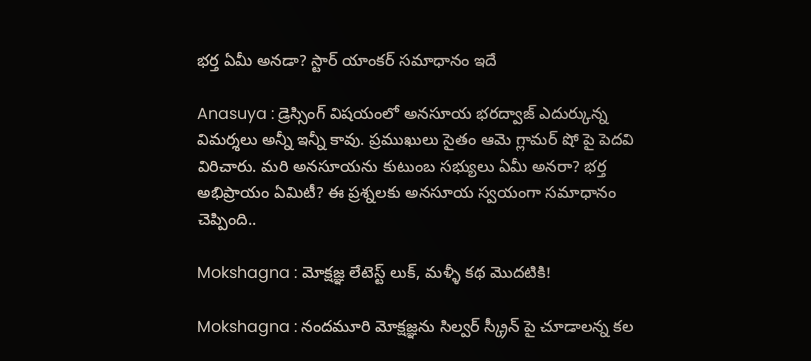భర్త ఏమీ అనడా? స్టార్ యాంకర్ సమాధానం ఇదే

Anasuya : డ్రెస్సింగ్ విషయంలో అనసూయ భరద్వాజ్ ఎదుర్కున్న విమర్శలు అన్నీ ఇన్నీ కావు. ప్రముఖులు సైతం ఆమె గ్లామర్ షో పై పెదవి విరిచారు. మరి అనసూయను కుటుంబ సభ్యులు ఏమీ అనరా? భర్త అభిప్రాయం ఏమిటీ? ఈ ప్రశ్నలకు అనసూయ స్వయంగా సమాధానం చెప్పింది..

Mokshagna : మోక్షజ్ఞ లేటెస్ట్ లుక్, మళ్ళీ కథ మొదటికి!

Mokshagna : నందమూరి మోక్షజ్ఞను సిల్వర్ స్క్రీన్ పై చూడాలన్న కల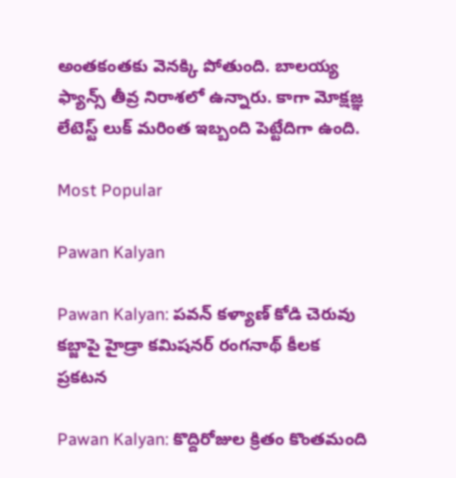అంతకంతకు వెనక్కి పోతుంది. బాలయ్య ఫ్యాన్స్ తీవ్ర నిరాశలో ఉన్నారు. కాగా మోక్షజ్ఞ లేటెస్ట్ లుక్ మరింత ఇబ్బంది పెట్టేదిగా ఉంది.

Most Popular

Pawan Kalyan

Pawan Kalyan: పవన్ కళ్యాణ్ కోడి చెరువు కబ్జాపై హైడ్రా కమిషనర్ రంగనాథ్ కీలక ప్రకటన

Pawan Kalyan: కొద్దిరోజుల క్రితం కొంతమంది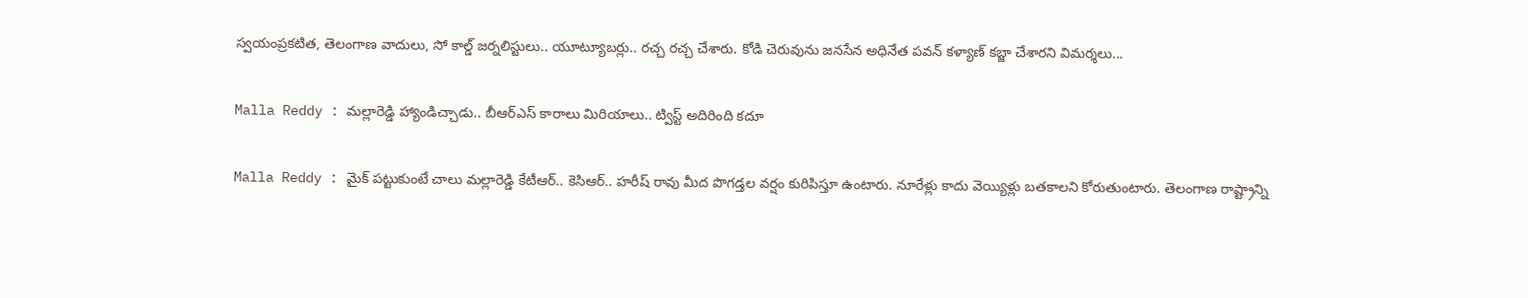స్వయంప్రకటిత, తెలంగాణ వాదులు, సో కాల్డ్ జర్నలిస్టులు.. యూట్యూబర్లు.. రచ్చ రచ్చ చేశారు. కోడి చెరువును జనసేన అధినేత పవన్ కళ్యాణ్ కబ్జా చేశారని విమర్శలు...

Malla Reddy : మల్లారెడ్డి హ్యాండిచ్చాడు.. బీఆర్ఎస్ కారాలు మిరియాలు.. ట్విస్ట్ అదిరింది కదూ

Malla Reddy : మైక్ పట్టుకుంటే చాలు మల్లారెడ్డి కేటీఆర్.. కెసిఆర్.. హరీష్ రావు మీద పొగడ్తల వర్షం కురిపిస్తూ ఉంటారు. నూరేళ్లు కాదు వెయ్యిళ్లు బతకాలని కోరుతుంటారు. తెలంగాణ రాష్ట్రాన్ని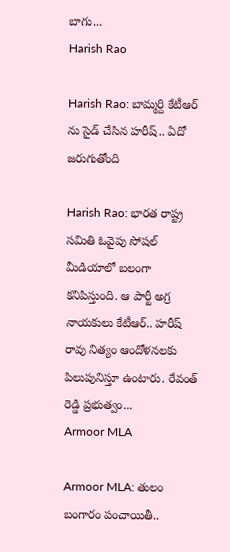బాగు...
Harish Rao

Harish Rao: బామ్మర్ది కేటీఆర్ ను సైడ్ చేసిన హరీష్.. ఏదో జరుగుతోంది

Harish Rao: భారత రాష్ట్ర సమితి ఓవైపు సోషల్ మీడియాలో బలంగా కనిపిస్తుంది. ఆ పార్టీ అగ్ర నాయకులు కేటీఆర్.. హరీష్ రావు నిత్యం ఆందోళనలకు పిలుపునిస్తూ ఉంటారు. రేవంత్ రెడ్డి ప్రభుత్వం...
Armoor MLA

Armoor MLA: తులం బంగారం పంచాయితీ..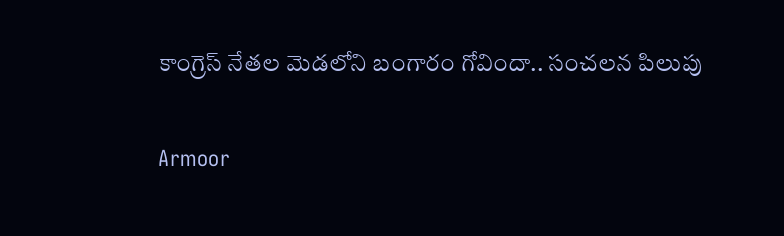కాంగ్రెస్ నేతల మెడలోని బంగారం గోవిందా.. సంచలన పిలుపు

Armoor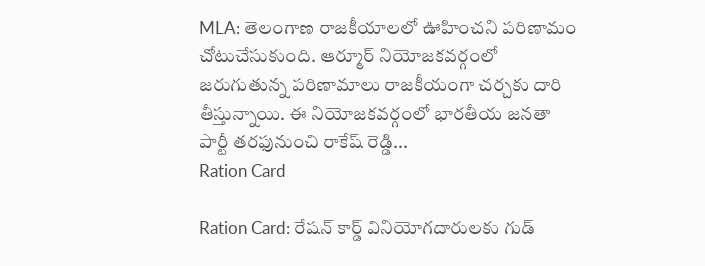MLA: తెలంగాణ రాజకీయాలలో ఊహించని పరిణామం చోటుచేసుకుంది. ఆర్మూర్ నియోజకవర్గంలో జరుగుతున్న పరిణామాలు రాజకీయంగా చర్చకు దారి తీస్తున్నాయి. ఈ నియోజకవర్గంలో భారతీయ జనతా పార్టీ తరఫునుంచి రాకేష్ రెడ్డి...
Ration Card

Ration Card: రేషన్ కార్డ్ వినియోగదారులకు గుడ్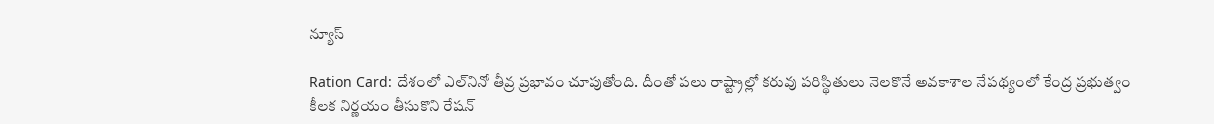న్యూస్

Ration Card: దేశంలో ఎల్‌నినో తీవ్ర ప్రభావం చూపుతోంది. దీంతో పలు రాష్ట్రాల్లో కరువు పరిస్థితులు నెలకొనే అవకాశాల నేపథ్యంలో కేంద్ర ప్రభుత్వం కీలక నిర్ణయం తీసుకొని రేషన్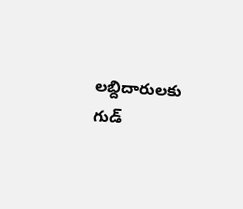లబ్దిదారులకు గుడ్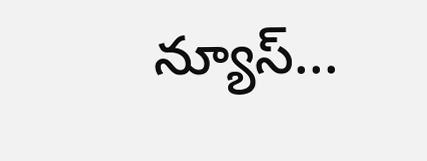న్యూస్...